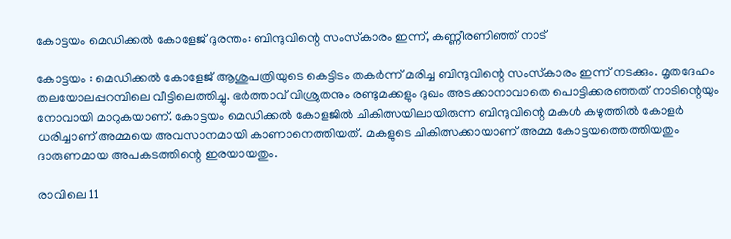കോട്ടയം മെഡിക്കല്‍ കോളേജ് ദുരന്തം: ബിന്ദുവിന്റെ സംസ്‌കാരം ഇന്ന്, കണ്ണീരണിഞ്ഞ് നാട്

കോട്ടയം : മെഡിക്കല്‍ കോളേജ് ആശുപത്രിയുടെ കെട്ടിടം തകര്‍ന്ന് മരിച്ച ബിന്ദുവിന്റെ സംസ്‌കാരം ഇന്ന് നടക്കും. മൃതദേഹം തലയോലപ്പറമ്പിലെ വീട്ടിലെത്തിച്ചു. ഭര്‍ത്താവ് വിശ്രുതനും രണ്ടുമക്കളും ദുഖം അടക്കാനാവാതെ പൊട്ടിക്കരഞ്ഞത് നാടിന്റെയും നോവായി മാറുകയാണ്. കോട്ടയം മെഡിക്കല്‍ കോളജില്‍ ചികിത്സയിലായിരുന്ന ബിന്ദുവിന്റെ മകള്‍ കഴുത്തില്‍ കോളര്‍ ധരിച്ചാണ് അമ്മയെ അവസാനമായി കാണാനെത്തിയത്. മകളുടെ ചികിത്സക്കായാണ് അമ്മ കോട്ടയത്തെത്തിയതും ദാരുണമായ അപകടത്തിന്റെ ഇരയായതും.

രാവിലെ 11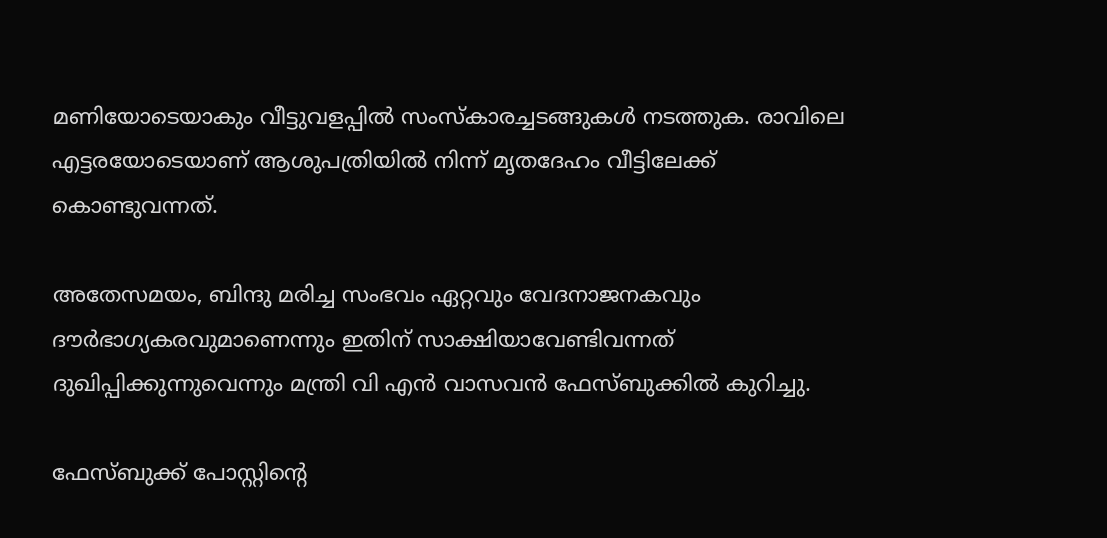മണിയോടെയാകും വീട്ടുവളപ്പില്‍ സംസ്‌കാരച്ചടങ്ങുകള്‍ നടത്തുക. രാവിലെ എട്ടരയോടെയാണ് ആശുപത്രിയില്‍ നിന്ന് മൃതദേഹം വീട്ടിലേക്ക് കൊണ്ടുവന്നത്.

അതേസമയം, ബിന്ദു മരിച്ച സംഭവം ഏറ്റവും വേദനാജനകവും ദൗര്‍ഭാഗ്യകരവുമാണെന്നും ഇതിന് സാക്ഷിയാവേണ്ടിവന്നത് ദുഖിപ്പിക്കുന്നുവെന്നും മന്ത്രി വി എന്‍ വാസവന്‍ ഫേസ്ബുക്കില്‍ കുറിച്ചു.

ഫേസ്ബുക്ക് പോസ്റ്റിന്റെ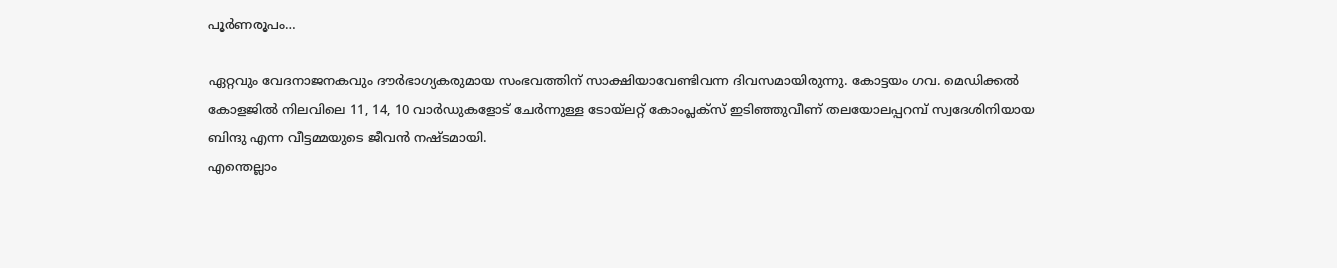പൂര്‍ണരൂപം…

ഏറ്റവും വേദനാജനകവും ദൗര്‍ഭാഗ്യകരുമായ സംഭവത്തിന് സാക്ഷിയാവേണ്ടിവന്ന ദിവസമായിരുന്നു. കോട്ടയം ഗവ. മെഡിക്കല്‍ കോളജില്‍ നിലവിലെ 11, 14, 10 വാര്‍ഡുകളോട് ചേര്‍ന്നുള്ള ടോയ്ലറ്റ് കോംപ്ലക്സ് ഇടിഞ്ഞുവീണ് തലയോലപ്പറമ്പ് സ്വദേശിനിയായ ബിന്ദു എന്ന വീട്ടമ്മയുടെ ജീവന്‍ നഷ്ടമായി.
എന്തെല്ലാം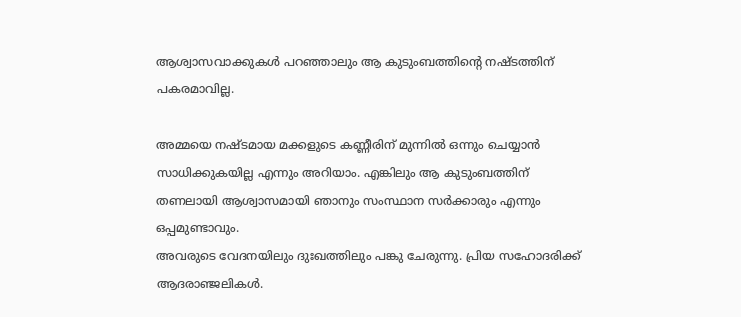ആശ്വാസവാക്കുകള്‍ പറഞ്ഞാലും ആ കുടുംബത്തിന്റെ നഷ്ടത്തിന് പകരമാവില്ല.

അമ്മയെ നഷ്ടമായ മക്കളുടെ കണ്ണീരിന് മുന്നില്‍ ഒന്നും ചെയ്യാന്‍ സാധിക്കുകയില്ല എന്നും അറിയാം. എങ്കിലും ആ കുടുംബത്തിന് തണലായി ആശ്വാസമായി ഞാനും സംസ്ഥാന സര്‍ക്കാരും എന്നും ഒപ്പമുണ്ടാവും.
അവരുടെ വേദനയിലും ദുഃഖത്തിലും പങ്കു ചേരുന്നു. പ്രിയ സഹോദരിക്ക് ആദരാഞ്ജലികള്‍.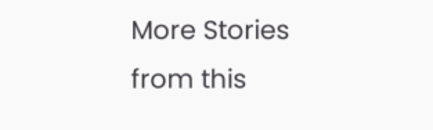More Stories from this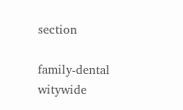section

family-dental
witywide